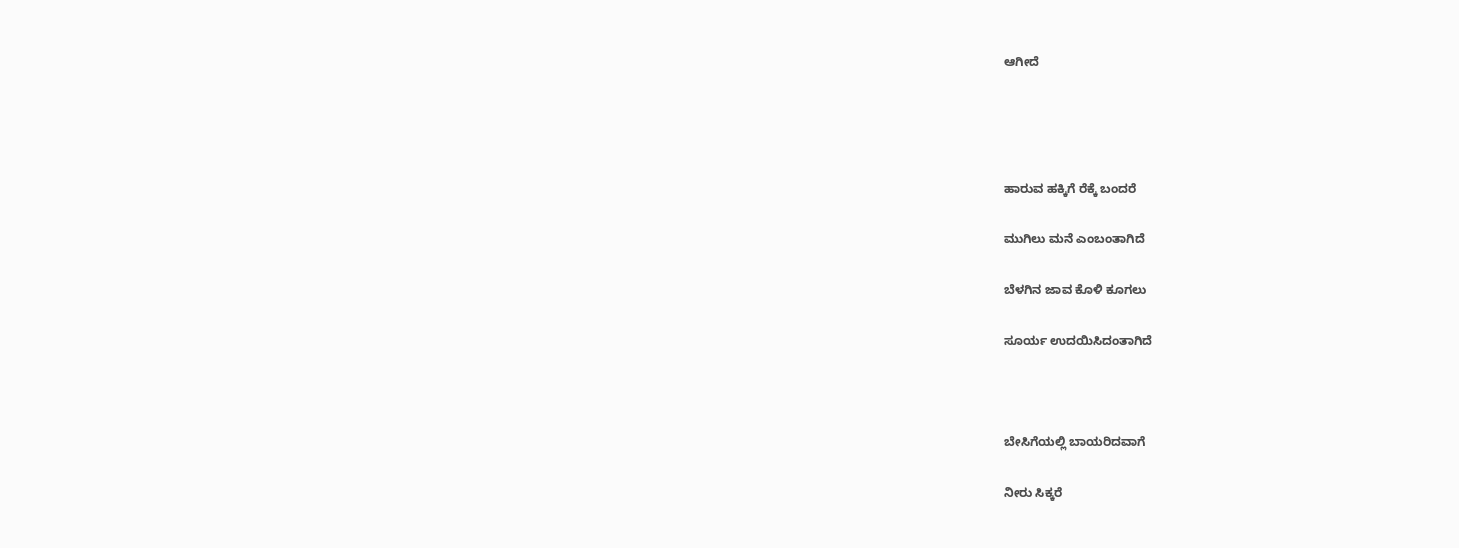ಆಗೀದೆ




ಹಾರುವ ಹಕ್ಕಿಗೆ ರೆಕ್ಕೆ ಬಂದರೆ

ಮುಗಿಲು ಮನೆ ಎಂಬಂತಾಗಿದೆ

ಬೆಳಗಿನ ಜಾವ ಕೊಳಿ ಕೂಗಲು

ಸೂರ್ಯ ಉದಯಿಸಿದಂತಾಗಿದೆ



ಬೇಸಿಗೆಯಲ್ಲಿ ಬಾಯರಿದವಾಗೆ

ನೀರು ಸಿಕ್ಕರೆ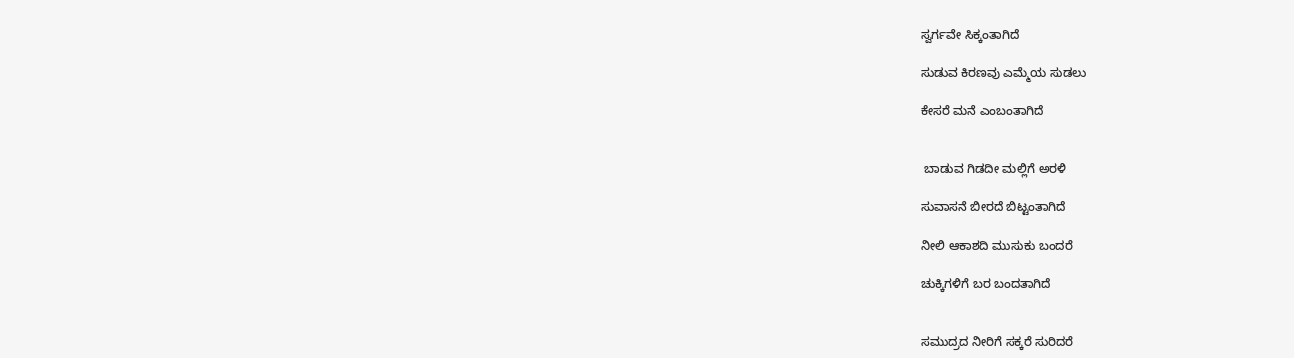ಸ್ವರ್ಗವೇ ಸಿಕ್ಕಂತಾಗಿದೆ

ಸುಡುವ ಕಿರಣವು ಎಮ್ಮೆಯ ಸುಡಲು

ಕೇಸರೆ ಮನೆ ಎಂಬಂತಾಗಿದೆ


 ಬಾಡುವ ಗಿಡದೀ ಮಲ್ಲಿಗೆ ಅರಳಿ

ಸುವಾಸನೆ ಬೀರದೆ ಬಿಟ್ಟಂತಾಗಿದೆ

ನೀಲಿ ಆಕಾಶದಿ ಮುಸುಕು ಬಂದರೆ

ಚುಕ್ಕಿಗಳಿಗೆ ಬರ ಬಂದತಾಗಿದೆ


ಸಮುದ್ರದ ನೀರಿಗೆ ಸಕ್ಕರೆ ಸುರಿದರೆ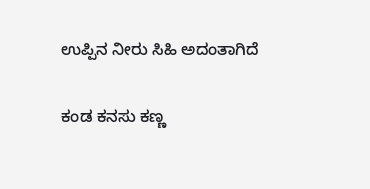ಉಪ್ಪಿನ ನೀರು ಸಿಹಿ ಅದಂತಾಗಿದೆ

ಕಂಡ ಕನಸು ಕಣ್ಣ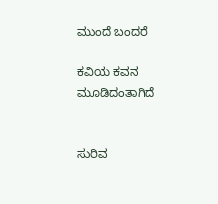ಮುಂದೆ ಬಂದರೆ

ಕವಿಯ ಕವನ ಮೂಡಿದಂತಾಗಿದೆ


ಸುರಿವ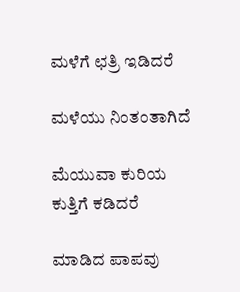ಮಳೆಗೆ ಛತ್ರಿ ಇಡಿದರೆ

ಮಳೆಯು ನಿಂತಂತಾಗಿದೆ

ಮೆಯುವಾ ಕುರಿಯ ಕುತ್ತಿಗೆ ಕಡಿದರೆ

ಮಾಡಿದ ಪಾಪವು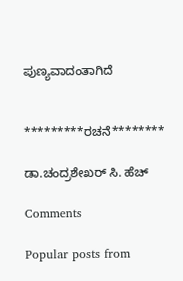ಪುಣ್ಯವಾದಂತಾಗಿದೆ


*********ರಚನೆ********

ಡಾ.ಚಂದ್ರಶೇಖರ್ ಸಿ. ಹೆಚ್

Comments

Popular posts from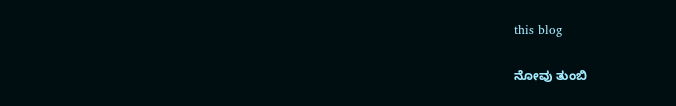this blog

ನೋವು ತುಂಬಿ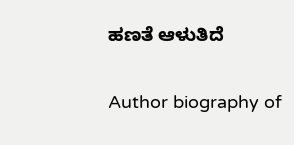ಹಣತೆ ಆಳುತಿದೆ

Author biography of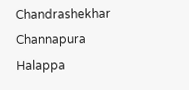Chandrashekhar Channapura Halappa